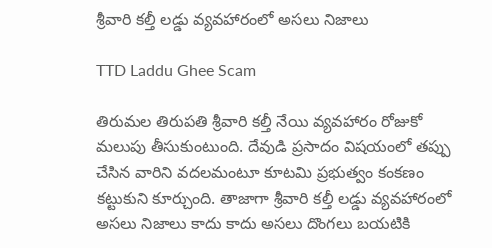శ్రీవారి కల్తీ లడ్డు వ్యవహారంలో అసలు నిజాలు

TTD Laddu Ghee Scam

తిరుమల తిరుపతి శ్రీవారి కల్తీ నేయి వ్యవహారం రోజుకో మలుపు తీసుకుంటుంది. దేవుడి ప్రసాదం విషయంలో తప్పు చేసిన వారిని వదలమంటూ కూటమి ప్రభుత్వం కంకణం కట్టుకుని కూర్చుంది. తాజాగా శ్రీవారి కల్తీ లడ్డు వ్యవహారంలో అసలు నిజాలు కాదు కాదు అసలు దొంగలు బయటికి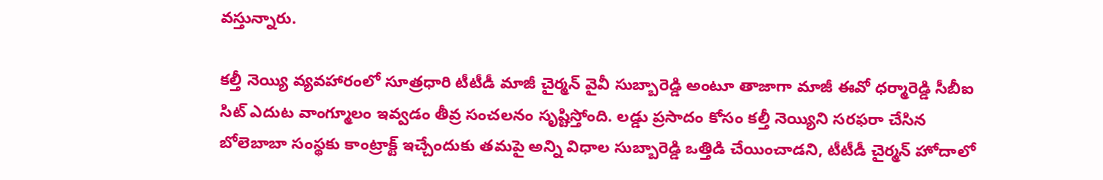వస్తున్నారు.

కల్తీ నెయ్యి వ్యవహారంలో సూత్రధారి టీటీడీ మాజీ చైర్మన్ వైవీ సుబ్బారెడ్డి అంటూ తాజాగా మాజీ ఈవో ధర్మారెడ్డి సీబీఐ సిట్ ఎదుట వాంగ్మూలం ఇవ్వడం తీవ్ర సంచలనం సృష్టిస్తోంది. లడ్డు ప్రసాదం కోసం కల్తీ నెయ్యిని సరఫరా చేసిన బోలెబాబా సంస్థకు కాంట్రాక్ట్ ఇచ్చేందుకు తమపై అన్ని విధాల సుబ్బారెడ్డి ఒత్తిడి చేయించాడని, టీటీడీ చైర్మన్ హోదాలో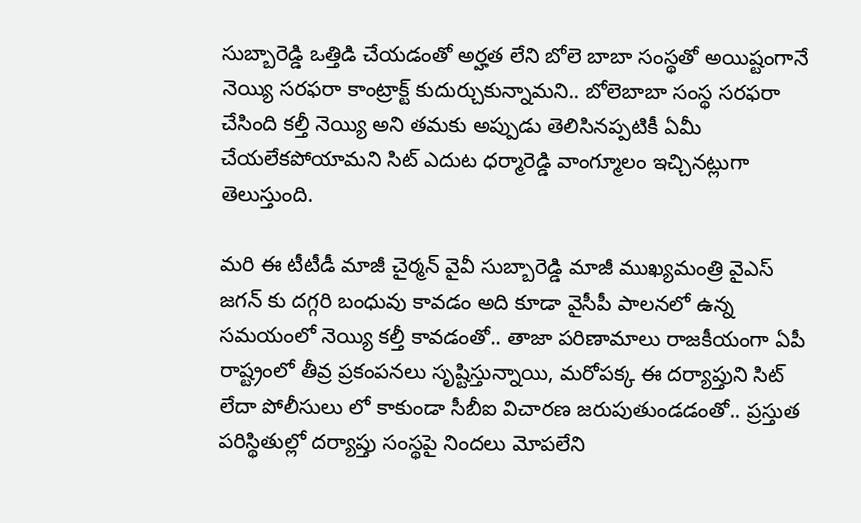సుబ్బారెడ్డి ఒత్తిడి చేయడంతో అర్హత లేని బోలె బాబా సంస్థతో అయిష్టంగానే నెయ్యి సరఫరా కాంట్రాక్ట్ కుదుర్చుకున్నామని.. బోలెబాబా సంస్థ సరఫరా చేసింది కల్తీ నెయ్యి అని తమకు అప్పుడు తెలిసినప్పటికీ ఏమీ చేయలేకపోయామని సిట్ ఎదుట ధర్మారెడ్డి వాంగ్మూలం ఇచ్చినట్లుగా తెలుస్తుంది.

మరి ఈ టీటీడీ మాజీ చైర్మన్ వైవీ సుబ్బారెడ్డి మాజీ ముఖ్యమంత్రి వైఎస్ జగన్ కు దగ్గరి బంధువు కావడం అది కూడా వైసీపీ పాలనలో ఉన్న సమయంలో నెయ్యి కల్తీ కావడంతో.. తాజా పరిణామాలు రాజకీయంగా ఏపీ రాష్ట్రంలో తీవ్ర ప్రకంపనలు సృష్టిస్తున్నాయి, మరోపక్క ఈ దర్యాప్తుని సిట్ లేదా పోలీసులు లో కాకుండా సీబీఐ విచారణ జరుపుతుండడంతో.. ప్రస్తుత పరిస్థితుల్లో దర్యాప్తు సంస్థపై నిందలు మోపలేని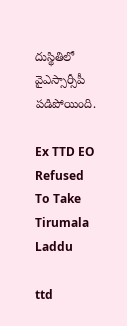దుస్థితిలో వైఎస్సార్సీపీ పడిపోయింది.

Ex TTD EO Refused To Take Tirumala Laddu

ttd